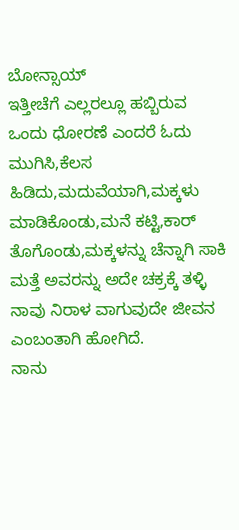ಬೋನ್ಸಾಯ್
ಇತ್ತೀಚೆಗೆ ಎಲ್ಲರಲ್ಲೂ ಹಬ್ಬಿರುವ ಒಂದು ಧೋರಣೆ ಎಂದರೆ ಓದು ಮುಗಿಸಿ,ಕೆಲಸ ಹಿಡಿದು,ಮದುವೆಯಾಗಿ,ಮಕ್ಕಳು ಮಾಡಿಕೊಂಡು,ಮನೆ ಕಟ್ಟಿ,ಕಾರ್ ತೊಗೊಂಡು,ಮಕ್ಕಳನ್ನು ಚೆನ್ನಾಗಿ ಸಾಕಿ ಮತ್ತೆ ಅವರನ್ನು ಅದೇ ಚಕ್ರಕ್ಕೆ ತಳ್ಳಿ ನಾವು ನಿರಾಳ ವಾಗುವುದೇ ಜೀವನ ಎಂಬಂತಾಗಿ ಹೋಗಿದೆ.
ನಾನು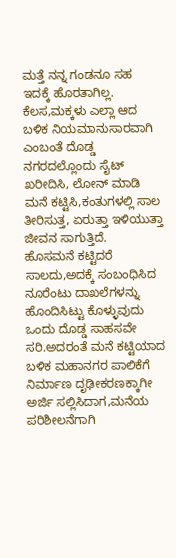ಮತ್ತೆ ನನ್ನ ಗಂಡನೂ ಸಹ ಇದಕ್ಕೆ ಹೊರತಾಗಿಲ್ಲ.
ಕೆಲಸ,ಮಕ್ಕಳು ಎಲ್ಲಾ ಆದ ಬಳಿಕ ನಿಯಮಾನುಸಾರವಾಗಿ ಎಂಬಂತೆ ದೊಡ್ಡ ನಗರದಲ್ಲೊಂದು ಸೈಟ್ ಖರೀದಿಸಿ, ಲೋನ್ ಮಾಡಿ ಮನೆ ಕಟ್ಟಿಸಿ,ಕಂತುಗಳಲ್ಲಿ ಸಾಲ ತೀರಿಸುತ್ತ, ಏರುತ್ತಾ ಇಳಿಯುತ್ತಾ ಜೀವನ ಸಾಗುತ್ತಿದೆ.
ಹೊಸಮನೆ ಕಟ್ಟಿದರೆ ಸಾಲದು,ಅದಕ್ಕೆ ಸಂಬಂಧಿಸಿದ ನೂರೆಂಟು ದಾಖಲೆಗಳನ್ನು ಹೊಂದಿಸಿಟ್ಟು ಕೊಳ್ಳುವುದು ಒಂದು ದೊಡ್ಡ ಸಾಹಸವೇ ಸರಿ.ಅದರಂತೆ ಮನೆ ಕಟ್ಟಿಯಾದ ಬಳಿಕ ಮಹಾನಗರ ಪಾಲಿಕೆಗೆ ನಿರ್ಮಾಣ ದೃಢೀಕರಣಕ್ಕಾಗೀ ಅರ್ಜಿ ಸಲ್ಲಿಸಿದಾಗ,ಮನೆಯ ಪರಿಶೀಲನೆಗಾಗಿ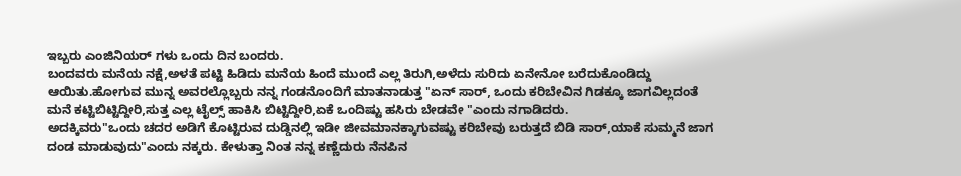ಇಬ್ಬರು ಎಂಜಿನಿಯರ್ ಗಳು ಒಂದು ದಿನ ಬಂದರು.
ಬಂದವರು ಮನೆಯ ನಕ್ಷೆ,ಅಳತೆ ಪಟ್ಟಿ ಹಿಡಿದು ಮನೆಯ ಹಿಂದೆ ಮುಂದೆ ಎಲ್ಲ ತಿರುಗಿ,ಅಳೆದು ಸುರಿದು ಏನೇನೋ ಬರೆದುಕೊಂಡಿದ್ದು ಆಯಿತು.ಹೋಗುವ ಮುನ್ನ ಅವರಲ್ಲೊಬ್ಬರು ನನ್ನ ಗಂಡನೊಂದಿಗೆ ಮಾತನಾಡುತ್ತ "ಏನ್ ಸಾರ್, ಒಂದು ಕರಿಬೇವಿನ ಗಿಡಕ್ಕೂ ಜಾಗವಿಲ್ಲದಂತೆ ಮನೆ ಕಟ್ಟಿಬಿಟ್ಟಿದ್ದೀರಿ,ಸುತ್ತ ಎಲ್ಲ ಟೈಲ್ಸ್ ಹಾಕಿಸಿ ಬಿಟ್ಟಿದ್ದೀರಿ,ಏಕೆ ಒಂದಿಷ್ಟು ಹಸಿರು ಬೇಡವೇ "ಎಂದು ನಗಾಡಿದರು.
ಅದಕ್ಕಿವರು"ಒಂದು ಚದರ ಅಡಿಗೆ ಕೊಟ್ಟಿರುವ ದುಡ್ಡಿನಲ್ಲಿ ಇಡೀ ಜೀವಮಾನಕ್ಕಾಗುವಷ್ಟು ಕರಿಬೇವು ಬರುತ್ತದೆ ಬಿಡಿ ಸಾರ್,ಯಾಕೆ ಸುಮ್ಮನೆ ಜಾಗ ದಂಡ ಮಾಡುವುದು"ಎಂದು ನಕ್ಕರು. ಕೇಳುತ್ತಾ ನಿಂತ ನನ್ನ ಕಣ್ಣೆದುರು ನೆನಪಿನ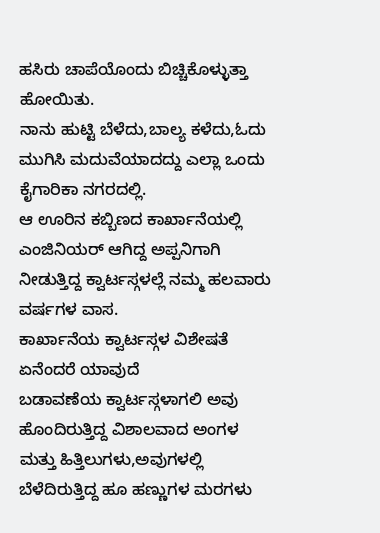ಹಸಿರು ಚಾಪೆಯೊಂದು ಬಿಚ್ಚಿಕೊಳ್ಳುತ್ತಾ ಹೋಯಿತು.
ನಾನು ಹುಟ್ಟಿ ಬೆಳೆದು,ಬಾಲ್ಯ ಕಳೆದು,ಓದು ಮುಗಿಸಿ ಮದುವೆಯಾದದ್ದು ಎಲ್ಲಾ ಒಂದು ಕೈಗಾರಿಕಾ ನಗರದಲ್ಲಿ.
ಆ ಊರಿನ ಕಬ್ಬಿಣದ ಕಾರ್ಖಾನೆಯಲ್ಲಿ ಎಂಜಿನಿಯರ್ ಆಗಿದ್ದ ಅಪ್ಪನಿಗಾಗಿ ನೀಡುತ್ತಿದ್ದ ಕ್ವಾರ್ಟಸ್ಗಳಲ್ಲೆ ನಮ್ಮ ಹಲವಾರು ವರ್ಷಗಳ ವಾಸ.
ಕಾರ್ಖಾನೆಯ ಕ್ವಾರ್ಟಸ್ಗಳ ವಿಶೇಷತೆ ಏನೆಂದರೆ ಯಾವುದೆ
ಬಡಾವಣೆಯ ಕ್ವಾರ್ಟಸ್ಗಳಾಗಲಿ ಅವು ಹೊಂದಿರುತ್ತಿದ್ದ ವಿಶಾಲವಾದ ಅಂಗಳ ಮತ್ತು ಹಿತ್ತಿಲುಗಳು,ಅವುಗಳಲ್ಲಿ ಬೆಳೆದಿರುತ್ತಿದ್ದ ಹೂ ಹಣ್ಣುಗಳ ಮರಗಳು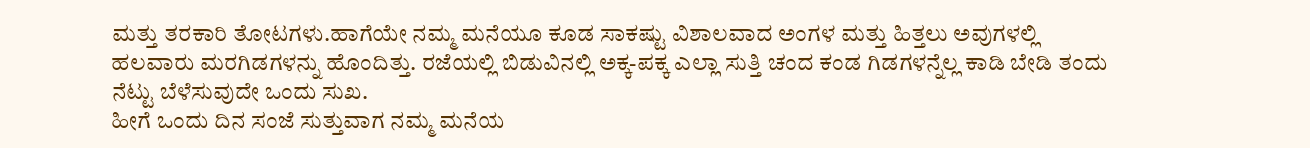ಮತ್ತು ತರಕಾರಿ ತೋಟಗಳು.ಹಾಗೆಯೇ ನಮ್ಮ ಮನೆಯೂ ಕೂಡ ಸಾಕಷ್ಟು ವಿಶಾಲವಾದ ಅಂಗಳ ಮತ್ತು ಹಿತ್ತಲು ಅವುಗಳಲ್ಲಿ ಹಲವಾರು ಮರಗಿಡಗಳನ್ನು ಹೊಂದಿತ್ತು. ರಜೆಯಲ್ಲಿ ಬಿಡುವಿನಲ್ಲಿ ಅಕ್ಕ-ಪಕ್ಕ ಎಲ್ಲಾ ಸುತ್ತಿ ಚಂದ ಕಂಡ ಗಿಡಗಳನ್ನೆಲ್ಲ ಕಾಡಿ ಬೇಡಿ ತಂದು ನೆಟ್ಟು ಬೆಳೆಸುವುದೇ ಒಂದು ಸುಖ.
ಹೀಗೆ ಒಂದು ದಿನ ಸಂಜೆ ಸುತ್ತುವಾಗ ನಮ್ಮ ಮನೆಯ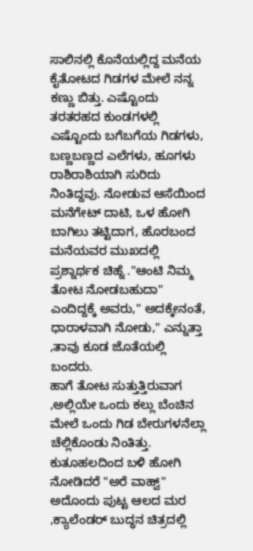ಸಾಲಿನಲ್ಲಿ ಕೊನೆಯಲ್ಲಿದ್ದ ಮನೆಯ ಕೈತೋಟದ ಗಿಡಗಳ ಮೇಲೆ ನನ್ನ ಕಣ್ಣು ಬಿತ್ತು. ಎಷ್ಟೊಂದು ತರತರಹದ ಕುಂಡಗಳಲ್ಲಿ ಎಷ್ಟೊಂದು ಬಗೆಬಗೆಯ ಗಿಡಗಳು, ಬಣ್ಣಬಣ್ಣದ ಎಲೆಗಳು, ಹೂಗಳು ರಾಶಿರಾಶಿಯಾಗಿ ಸುರಿದು ನಿಂತಿದ್ದವು. ನೋಡುವ ಆಸೆಯಿಂದ ಮನೆಗೇಟ್ ದಾಟಿ, ಒಳ ಹೋಗಿ ಬಾಗಿಲು ತಟ್ಟಿದಾಗ, ಹೊರಬಂದ ಮನೆಯವರ ಮುಖದಲ್ಲಿ ಪ್ರಶ್ನಾರ್ಥಕ ಚಿಹ್ನೆ ."ಆಂಟಿ ನಿಮ್ಮ ತೋಟ ನೋಡಬಹುದಾ" ಎಂದಿದ್ದಕ್ಕೆ ಅವರು," ಅದಕ್ಕೇನಂತೆ, ಧಾರಾಳವಾಗಿ ನೋಡು," ಎನ್ನುತ್ತಾ ,ತಾವು ಕೂಡ ಜೊತೆಯಲ್ಲಿ ಬಂದರು.
ಹಾಗೆ ತೋಟ ಸುತ್ತುತ್ತಿರುವಾಗ ,ಅಲ್ಲಿಯೇ ಒಂದು ಕಲ್ಲು ಬೆಂಚಿನ ಮೇಲೆ ಒಂದು ಗಿಡ ಬೇರುಗಳನೆಲ್ಲಾ ಚೆಲ್ಲಿಕೊಂಡು ನಿಂತಿತ್ತು. ಕುತೂಹಲದಿಂದ ಬಳಿ ಹೋಗಿ ನೋಡಿದರೆ "ಅರೆ ವಾಹ್ವ್" ಅದೊಂದು ಪುಟ್ಟ ಆಲದ ಮರ ,ಕ್ಯಾಲೆಂಡರ್ ಬುದ್ಧನ ಚಿತ್ರದಲ್ಲಿ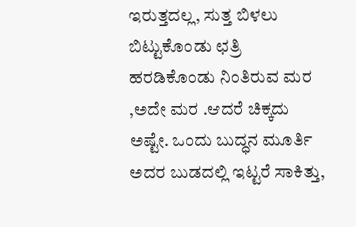ಇರುತ್ತದಲ್ಲ, ಸುತ್ತ ಬಿಳಲು ಬಿಟ್ಟುಕೊಂಡು ಛತ್ರಿ ಹರಡಿಕೊಂಡು ನಿಂತಿರುವ ಮರ ,ಅದೇ ಮರ .ಆದರೆ ಚಿಕ್ಕದು ಅಷ್ಟೇ. ಒಂದು ಬುದ್ಧನ ಮೂರ್ತಿ ಅದರ ಬುಡದಲ್ಲಿ ಇಟ್ಟರೆ ಸಾಕಿತ್ತು,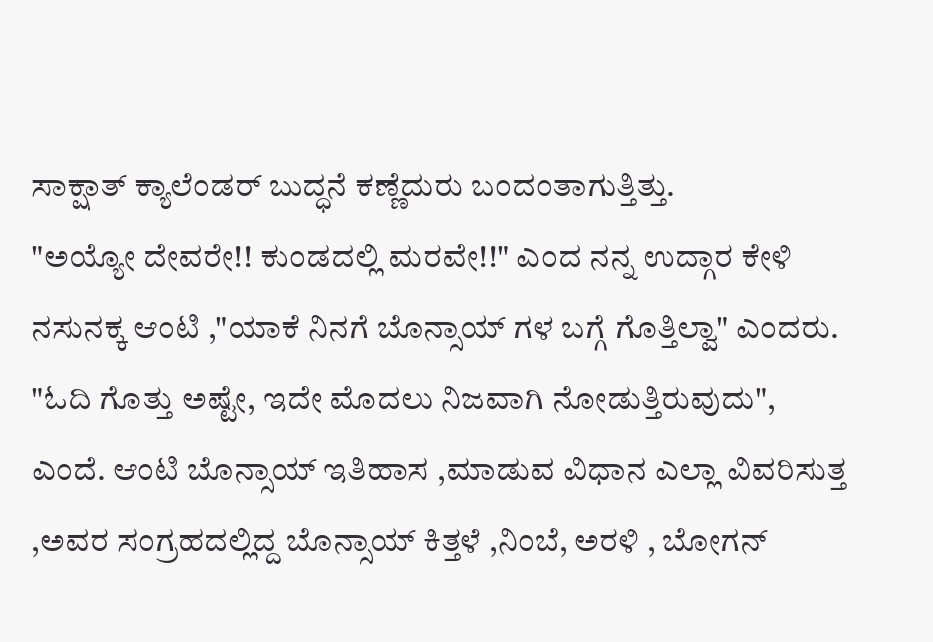ಸಾಕ್ಷಾತ್ ಕ್ಯಾಲೆಂಡರ್ ಬುದ್ಧನೆ ಕಣ್ಣೆದುರು ಬಂದಂತಾಗುತ್ತಿತ್ತು.
"ಅಯ್ಯೋ ದೇವರೇ!! ಕುಂಡದಲ್ಲಿ ಮರವೇ!!" ಎಂದ ನನ್ನ ಉದ್ಗಾರ ಕೇಳಿ ನಸುನಕ್ಕ ಆಂಟಿ ,"ಯಾಕೆ ನಿನಗೆ ಬೊನ್ಸಾಯ್ ಗಳ ಬಗ್ಗೆ ಗೊತ್ತಿಲ್ವಾ" ಎಂದರು.
"ಓದಿ ಗೊತ್ತು ಅಷ್ಟೇ, ಇದೇ ಮೊದಲು ನಿಜವಾಗಿ ನೋಡುತ್ತಿರುವುದು", ಎಂದೆ. ಆಂಟಿ ಬೊನ್ಸಾಯ್ ಇತಿಹಾಸ ,ಮಾಡುವ ವಿಧಾನ ಎಲ್ಲಾ ವಿವರಿಸುತ್ತ ,ಅವರ ಸಂಗ್ರಹದಲ್ಲಿದ್ದ ಬೊನ್ಸಾಯ್ ಕಿತ್ತಳೆ ,ನಿಂಬೆ, ಅರಳಿ , ಬೋಗನ್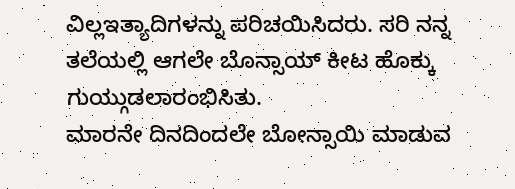ವಿಲ್ಲಇತ್ಯಾದಿಗಳನ್ನು ಪರಿಚಯಿಸಿದರು. ಸರಿ ನನ್ನ ತಲೆಯಲ್ಲಿ ಆಗಲೇ ಬೊನ್ಸಾಯ್ ಕೀಟ ಹೊಕ್ಕು ಗುಯ್ಗುಡಲಾರಂಭಿಸಿತು.
ಮಾರನೇ ದಿನದಿಂದಲೇ ಬೋನ್ಸಾಯಿ ಮಾಡುವ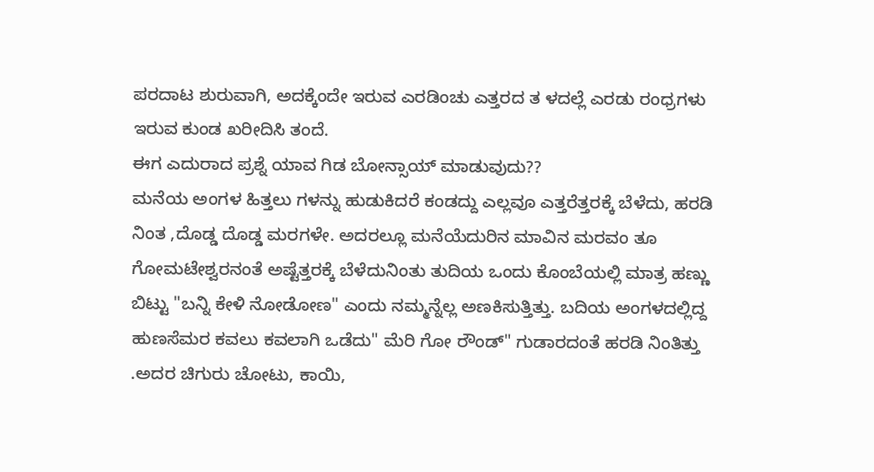ಪರದಾಟ ಶುರುವಾಗಿ, ಅದಕ್ಕೆಂದೇ ಇರುವ ಎರಡಿಂಚು ಎತ್ತರದ ತ ಳದಲ್ಲೆ ಎರಡು ರಂಧ್ರಗಳು ಇರುವ ಕುಂಡ ಖರೀದಿಸಿ ತಂದೆ.
ಈಗ ಎದುರಾದ ಪ್ರಶ್ನೆ ಯಾವ ಗಿಡ ಬೋನ್ಸಾಯ್ ಮಾಡುವುದು??
ಮನೆಯ ಅಂಗಳ ಹಿತ್ತಲು ಗಳನ್ನು ಹುಡುಕಿದರೆ ಕಂಡದ್ದು ಎಲ್ಲವೂ ಎತ್ತರೆತ್ತರಕ್ಕೆ ಬೆಳೆದು, ಹರಡಿ ನಿಂತ ,ದೊಡ್ಡ ದೊಡ್ಡ ಮರಗಳೇ. ಅದರಲ್ಲೂ ಮನೆಯೆದುರಿನ ಮಾವಿನ ಮರವಂ ತೂ ಗೋಮಟೇಶ್ವರನಂತೆ ಅಷ್ಟೆತ್ತರಕ್ಕೆ ಬೆಳೆದುನಿಂತು ತುದಿಯ ಒಂದು ಕೊಂಬೆಯಲ್ಲಿ ಮಾತ್ರ ಹಣ್ಣು ಬಿಟ್ಟು "ಬನ್ನಿ ಕೇಳಿ ನೋಡೋಣ" ಎಂದು ನಮ್ಮನ್ನೆಲ್ಲ ಅಣಕಿಸುತ್ತಿತ್ತು. ಬದಿಯ ಅಂಗಳದಲ್ಲಿದ್ದ ಹುಣಸೆಮರ ಕವಲು ಕವಲಾಗಿ ಒಡೆದು" ಮೆರಿ ಗೋ ರೌಂಡ್" ಗುಡಾರದಂತೆ ಹರಡಿ ನಿಂತಿತ್ತು .ಅದರ ಚಿಗುರು ಚೋಟು, ಕಾಯಿ,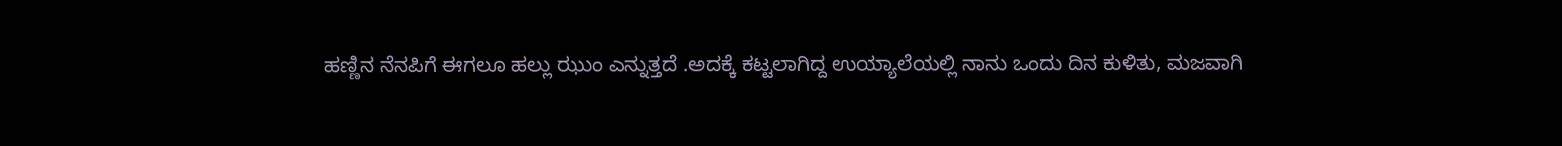ಹಣ್ಣಿನ ನೆನಪಿಗೆ ಈಗಲೂ ಹಲ್ಲು ಝುಂ ಎನ್ನುತ್ತದೆ .ಅದಕ್ಕೆ ಕಟ್ಟಲಾಗಿದ್ದ ಉಯ್ಯಾಲೆಯಲ್ಲಿ ನಾನು ಒಂದು ದಿನ ಕುಳಿತು, ಮಜವಾಗಿ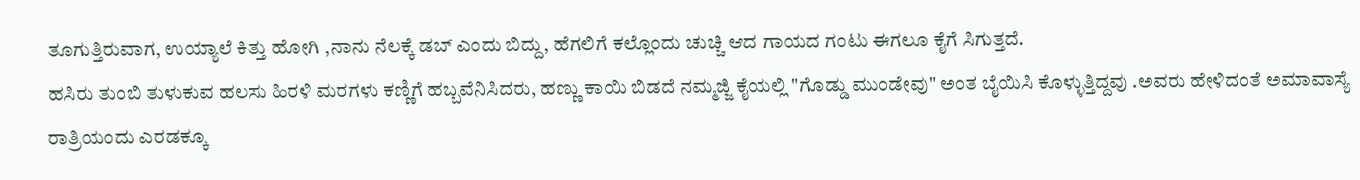ತೂಗುತ್ತಿರುವಾಗ, ಉಯ್ಯಾಲೆ ಕಿತ್ತು ಹೋಗಿ ,ನಾನು ನೆಲಕ್ಕೆ ಡಬ್ ಎಂದು ಬಿದ್ದು, ಹೆಗಲಿಗೆ ಕಲ್ಲೊಂದು ಚುಚ್ಚಿ ಆದ ಗಾಯದ ಗಂಟು ಈಗಲೂ ಕೈಗೆ ಸಿಗುತ್ತದೆ.
ಹಸಿರು ತುಂಬಿ ತುಳುಕುವ ಹಲಸು ಹಿರಳಿ ಮರಗಳು ಕಣ್ಣಿಗೆ ಹಬ್ಬವೆನಿಸಿದರು, ಹಣ್ಣು ಕಾಯಿ ಬಿಡದೆ ನಮ್ಮಜ್ಜಿ ಕೈಯಲ್ಲಿ "ಗೊಡ್ಡು ಮುಂಡೇವು" ಅಂತ ಬೈಯಿಸಿ ಕೊಳ್ಳುತ್ತಿದ್ದವು .ಅವರು ಹೇಳಿದಂತೆ ಅಮಾವಾಸ್ಯೆ ರಾತ್ರಿಯಂದು ಎರಡಕ್ಕೂ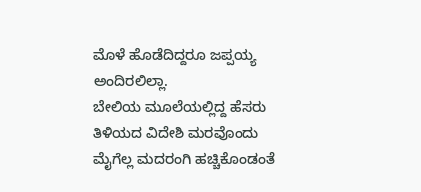ಮೊಳೆ ಹೊಡೆದಿದ್ದರೂ ಜಪ್ಪಯ್ಯ ಅಂದಿರಲಿಲ್ಲಾ.
ಬೇಲಿಯ ಮೂಲೆಯಲ್ಲಿದ್ದ ಹೆಸರು ತಿಳಿಯದ ವಿದೇಶಿ ಮರವೊಂದು ಮೈಗೆಲ್ಲ ಮದರಂಗಿ ಹಚ್ಚಿಕೊಂಡಂತೆ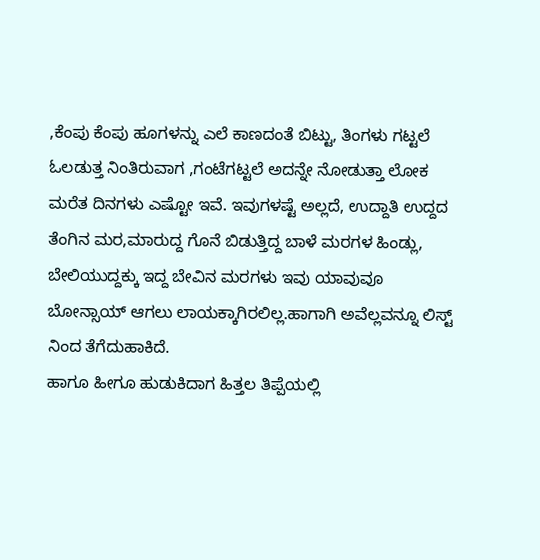,ಕೆಂಪು ಕೆಂಪು ಹೂಗಳನ್ನು ಎಲೆ ಕಾಣದಂತೆ ಬಿಟ್ಟು, ತಿಂಗಳು ಗಟ್ಟಲೆ ಓಲಡುತ್ತ ನಿಂತಿರುವಾಗ ,ಗಂಟೆಗಟ್ಟಲೆ ಅದನ್ನೇ ನೋಡುತ್ತಾ ಲೋಕ ಮರೆತ ದಿನಗಳು ಎಷ್ಟೋ ಇವೆ. ಇವುಗಳಷ್ಟೆ ಅಲ್ಲದೆ, ಉದ್ದಾತಿ ಉದ್ದದ ತೆಂಗಿನ ಮರ,ಮಾರುದ್ದ ಗೊನೆ ಬಿಡುತ್ತಿದ್ದ ಬಾಳೆ ಮರಗಳ ಹಿಂಡ್ಲು, ಬೇಲಿಯುದ್ದಕ್ಕು ಇದ್ದ ಬೇವಿನ ಮರಗಳು ಇವು ಯಾವುವೂ ಬೋನ್ಸಾಯ್ ಆಗಲು ಲಾಯಕ್ಕಾಗಿರಲಿಲ್ಲ.ಹಾಗಾಗಿ ಅವೆಲ್ಲವನ್ನೂ ಲಿಸ್ಟ್ ನಿಂದ ತೆಗೆದುಹಾಕಿದೆ.
ಹಾಗೂ ಹೀಗೂ ಹುಡುಕಿದಾಗ ಹಿತ್ತಲ ತಿಪ್ಪೆಯಲ್ಲಿ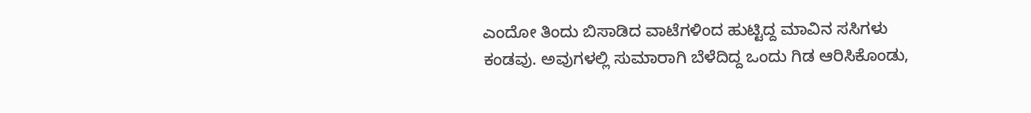ಎಂದೋ ತಿಂದು ಬಿಸಾಡಿದ ವಾಟೆಗಳಿಂದ ಹುಟ್ಟಿದ್ದ ಮಾವಿನ ಸಸಿಗಳು ಕಂಡವು. ಅವುಗಳಲ್ಲಿ ಸುಮಾರಾಗಿ ಬೆಳೆದಿದ್ದ ಒಂದು ಗಿಡ ಆರಿಸಿಕೊಂಡು,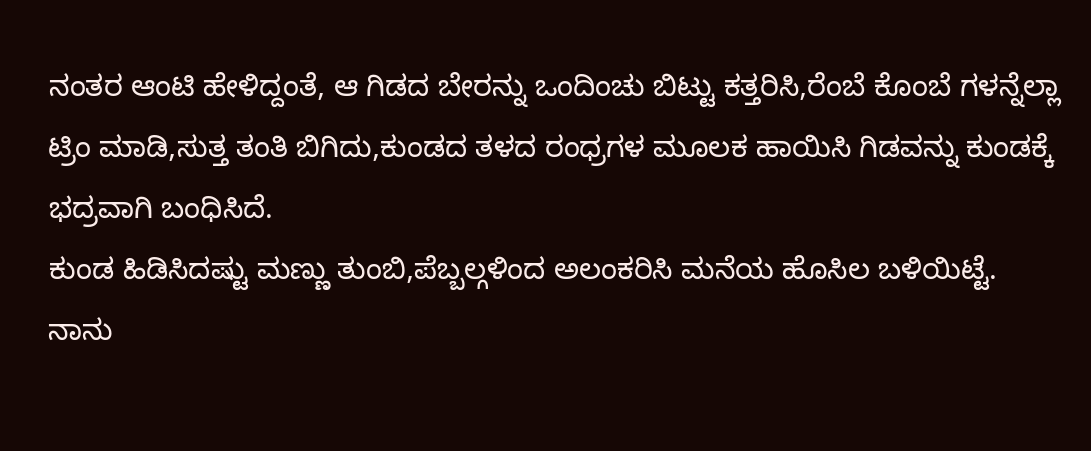ನಂತರ ಆಂಟಿ ಹೇಳಿದ್ದಂತೆ, ಆ ಗಿಡದ ಬೇರನ್ನು ಒಂದಿಂಚು ಬಿಟ್ಟು ಕತ್ತರಿಸಿ,ರೆಂಬೆ ಕೊಂಬೆ ಗಳನ್ನೆಲ್ಲಾ ಟ್ರಿಂ ಮಾಡಿ,ಸುತ್ತ ತಂತಿ ಬಿಗಿದು,ಕುಂಡದ ತಳದ ರಂಧ್ರಗಳ ಮೂಲಕ ಹಾಯಿಸಿ ಗಿಡವನ್ನು ಕುಂಡಕ್ಕೆ ಭದ್ರವಾಗಿ ಬಂಧಿಸಿದೆ.
ಕುಂಡ ಹಿಡಿಸಿದಷ್ಟು ಮಣ್ಣು ತುಂಬಿ,ಪೆಬ್ಬಲ್ಗಳಿಂದ ಅಲಂಕರಿಸಿ ಮನೆಯ ಹೊಸಿಲ ಬಳಿಯಿಟ್ಟೆ.
ನಾನು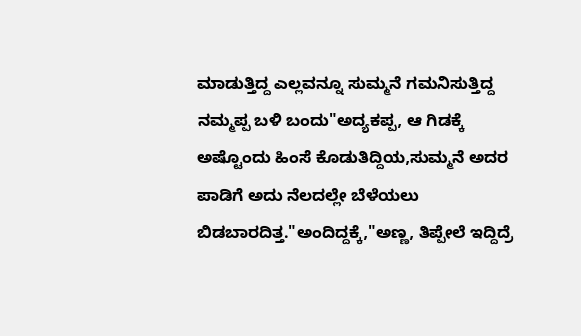ಮಾಡುತ್ತಿದ್ದ ಎಲ್ಲವನ್ನೂ ಸುಮ್ಮನೆ ಗಮನಿಸುತ್ತಿದ್ದ ನಮ್ಮಪ್ಪ ಬಳಿ ಬಂದು"ಅದ್ಯಕಪ್ಪ, ಆ ಗಿಡಕ್ಕೆ ಅಷ್ಟೊಂದು ಹಿಂಸೆ ಕೊಡುತಿದ್ದಿಯ,ಸುಮ್ಮನೆ ಅದರ ಪಾಡಿಗೆ ಅದು ನೆಲದಲ್ಲೇ ಬೆಳೆಯಲು ಬಿಡಬಾರದಿತ್ತ."ಅಂದಿದ್ದಕ್ಕೆ,"ಅಣ್ಣ, ತಿಪ್ಪೇಲೆ ಇದ್ದಿದ್ರೆ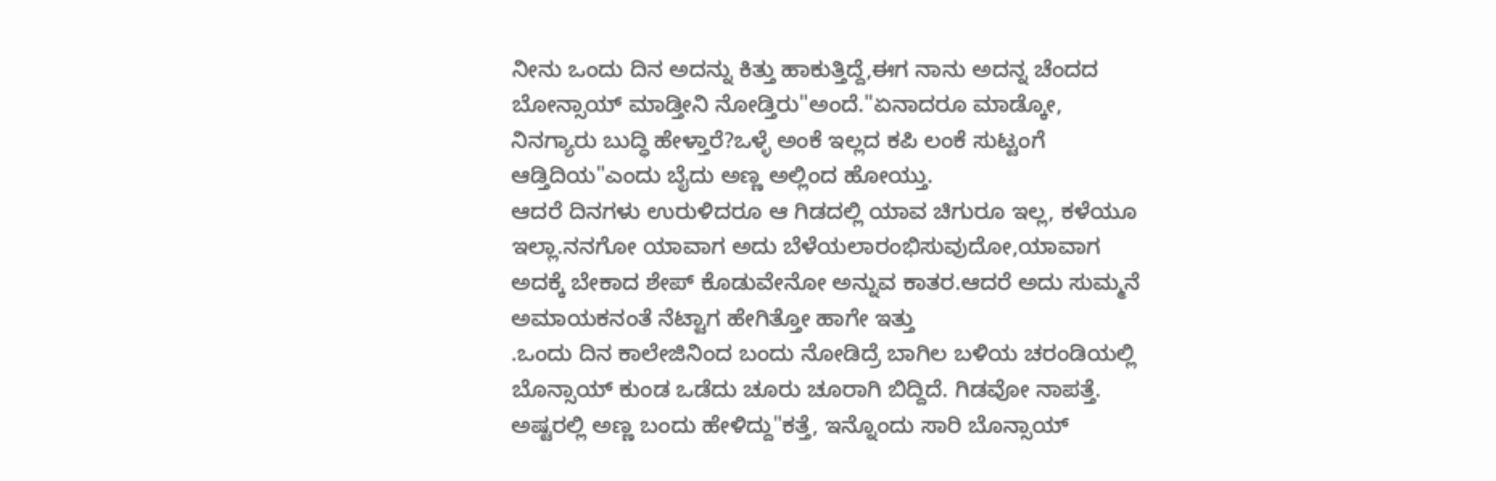ನೀನು ಒಂದು ದಿನ ಅದನ್ನು ಕಿತ್ತು ಹಾಕುತ್ತಿದ್ದೆ,ಈಗ ನಾನು ಅದನ್ನ ಚೆಂದದ ಬೋನ್ಸಾಯ್ ಮಾಡ್ತೀನಿ ನೋಡ್ತಿರು"ಅಂದೆ."ಏನಾದರೂ ಮಾಡ್ಕೋ, ನಿನಗ್ಯಾರು ಬುದ್ಧಿ ಹೇಳ್ತಾರೆ?ಒಳ್ಳೆ ಅಂಕೆ ಇಲ್ಲದ ಕಪಿ ಲಂಕೆ ಸುಟ್ಟಂಗೆ ಆಡ್ತಿದಿಯ"ಎಂದು ಬೈದು ಅಣ್ಣ ಅಲ್ಲಿಂದ ಹೋಯ್ತು.
ಆದರೆ ದಿನಗಳು ಉರುಳಿದರೂ ಆ ಗಿಡದಲ್ಲಿ ಯಾವ ಚಿಗುರೂ ಇಲ್ಲ, ಕಳೆಯೂ ಇಲ್ಲಾ.ನನಗೋ ಯಾವಾಗ ಅದು ಬೆಳೆಯಲಾರಂಭಿಸುವುದೋ,ಯಾವಾಗ ಅದಕ್ಕೆ ಬೇಕಾದ ಶೇಪ್ ಕೊಡುವೇನೋ ಅನ್ನುವ ಕಾತರ.ಆದರೆ ಅದು ಸುಮ್ಮನೆ ಅಮಾಯಕನಂತೆ ನೆಟ್ಟಾಗ ಹೇಗಿತ್ತೋ ಹಾಗೇ ಇತ್ತು
.ಒಂದು ದಿನ ಕಾಲೇಜಿನಿಂದ ಬಂದು ನೋಡಿದ್ರೆ ಬಾಗಿಲ ಬಳಿಯ ಚರಂಡಿಯಲ್ಲಿ ಬೊನ್ಸಾಯ್ ಕುಂಡ ಒಡೆದು ಚೂರು ಚೂರಾಗಿ ಬಿದ್ದಿದೆ. ಗಿಡವೋ ನಾಪತ್ತೆ. ಅಷ್ಟರಲ್ಲಿ ಅಣ್ಣ ಬಂದು ಹೇಳಿದ್ದು"ಕತ್ತೆ, ಇನ್ನೊಂದು ಸಾರಿ ಬೊನ್ಸಾಯ್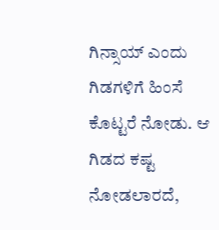ಗಿನ್ಸಾಯ್ ಎಂದು ಗಿಡಗಳಿಗೆ ಹಿಂಸೆ ಕೊಟ್ಟರೆ ನೋಡು. ಆ ಗಿಡದ ಕಷ್ಟ ನೋಡಲಾರದೆ,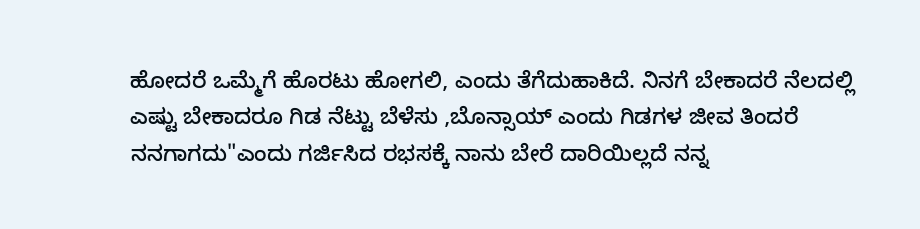ಹೋದರೆ ಒಮ್ಮೆಗೆ ಹೊರಟು ಹೋಗಲಿ, ಎಂದು ತೆಗೆದುಹಾಕಿದೆ. ನಿನಗೆ ಬೇಕಾದರೆ ನೆಲದಲ್ಲಿ ಎಷ್ಟು ಬೇಕಾದರೂ ಗಿಡ ನೆಟ್ಟು ಬೆಳೆಸು ,ಬೊನ್ಸಾಯ್ ಎಂದು ಗಿಡಗಳ ಜೀವ ತಿಂದರೆ ನನಗಾಗದು"ಎಂದು ಗರ್ಜಿಸಿದ ರಭಸಕ್ಕೆ ನಾನು ಬೇರೆ ದಾರಿಯಿಲ್ಲದೆ ನನ್ನ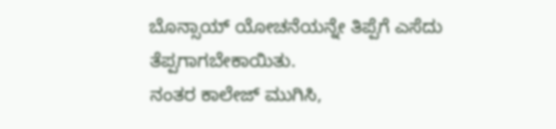ಬೊನ್ಸಾಯ್ ಯೋಚನೆಯನ್ನೇ ತಿಪ್ಪೆಗೆ ಎಸೆದು ತೆಪ್ಪಗಾಗಬೇಕಾಯಿತು.
ನಂತರ ಕಾಲೇಜ್ ಮುಗಿಸಿ,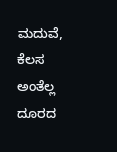ಮದುವೆ, ಕೆಲಸ ಅಂತೆಲ್ಲ ದೂರದ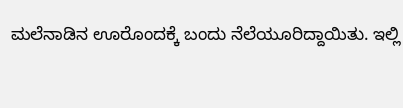ಮಲೆನಾಡಿನ ಊರೊಂದಕ್ಕೆ ಬಂದು ನೆಲೆಯೂರಿದ್ದಾಯಿತು. ಇಲ್ಲಿ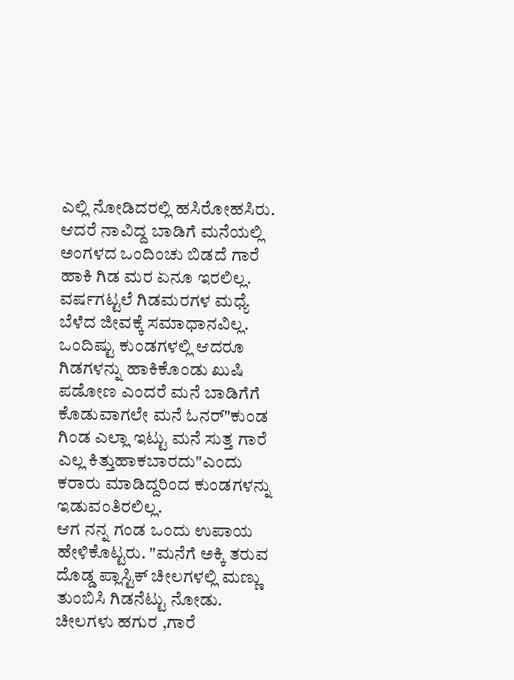ಎಲ್ಲಿ ನೋಡಿದರಲ್ಲಿ ಹಸಿರೋಹಸಿರು.
ಆದರೆ ನಾವಿದ್ದ ಬಾಡಿಗೆ ಮನೆಯಲ್ಲಿ ಅಂಗಳದ ಒಂದಿಂಚು ಬಿಡದೆ ಗಾರೆ ಹಾಕಿ ಗಿಡ ಮರ ಏನೂ ಇರಲಿಲ್ಲ.
ವರ್ಷಗಟ್ಟಲೆ ಗಿಡಮರಗಳ ಮಧ್ಯೆ ಬೆಳೆದ ಜೀವಕ್ಕೆ ಸಮಾಧಾನವಿಲ್ಲ. ಒಂದಿಷ್ಟು ಕುಂಡಗಳಲ್ಲಿ ಆದರೂ ಗಿಡಗಳನ್ನು ಹಾಕಿಕೊಂಡು ಖುಷಿ ಪಡೋಣ ಎಂದರೆ ಮನೆ ಬಾಡಿಗೆಗೆ ಕೊಡುವಾಗಲೇ ಮನೆ ಓನರ್"ಕುಂಡ ಗಿಂಡ ಎಲ್ಲಾ ಇಟ್ಟು ಮನೆ ಸುತ್ತ ಗಾರೆ ಎಲ್ಲ ಕಿತ್ತುಹಾಕಬಾರದು"ಎಂದು ಕರಾರು ಮಾಡಿದ್ದರಿಂದ ಕುಂಡಗಳನ್ನು ಇಡುವಂತಿರಲಿಲ್ಲ.
ಆಗ ನನ್ನ ಗಂಡ ಒಂದು ಉಪಾಯ ಹೇಳಿಕೊಟ್ಟರು. "ಮನೆಗೆ ಅಕ್ಕಿ ತರುವ ದೊಡ್ಡ ಪ್ಲಾಸ್ಟಿಕ್ ಚೀಲಗಳಲ್ಲಿ ಮಣ್ಣು ತುಂಬಿಸಿ ಗಿಡನೆಟ್ಟು ನೋಡು. ಚೀಲಗಳು ಹಗುರ ,ಗಾರೆ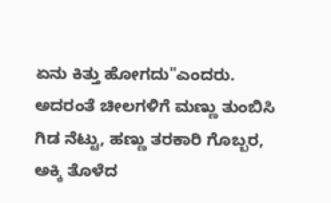ಏನು ಕಿತ್ತು ಹೋಗದು"ಎಂದರು.
ಅದರಂತೆ ಚೀಲಗಳಿಗೆ ಮಣ್ಣು ತುಂಬಿಸಿ ಗಿಡ ನೆಟ್ಟು, ಹಣ್ಣು ತರಕಾರಿ ಗೊಬ್ಬರ, ಅಕ್ಕಿ ತೊಳೆದ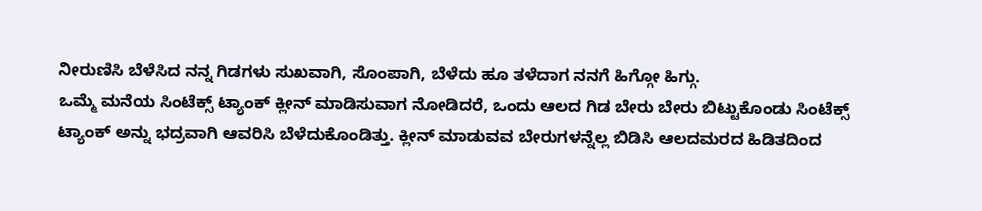ನೀರುಣಿಸಿ ಬೆಳೆಸಿದ ನನ್ನ ಗಿಡಗಳು ಸುಖವಾಗಿ, ಸೊಂಪಾಗಿ, ಬೆಳೆದು ಹೂ ತಳೆದಾಗ ನನಗೆ ಹಿಗ್ಗೋ ಹಿಗ್ಗು.
ಒಮ್ಮೆ ಮನೆಯ ಸಿಂಟೆಕ್ಸ್ ಟ್ಯಾಂಕ್ ಕ್ಲೀನ್ ಮಾಡಿಸುವಾಗ ನೋಡಿದರೆ, ಒಂದು ಆಲದ ಗಿಡ ಬೇರು ಬೇರು ಬಿಟ್ಟುಕೊಂಡು ಸಿಂಟೆಕ್ಸ್ ಟ್ಯಾಂಕ್ ಅನ್ನು ಭದ್ರವಾಗಿ ಆವರಿಸಿ ಬೆಳೆದುಕೊಂಡಿತ್ತು. ಕ್ಲೀನ್ ಮಾಡುವವ ಬೇರುಗಳನ್ನೆಲ್ಲ ಬಿಡಿಸಿ ಆಲದಮರದ ಹಿಡಿತದಿಂದ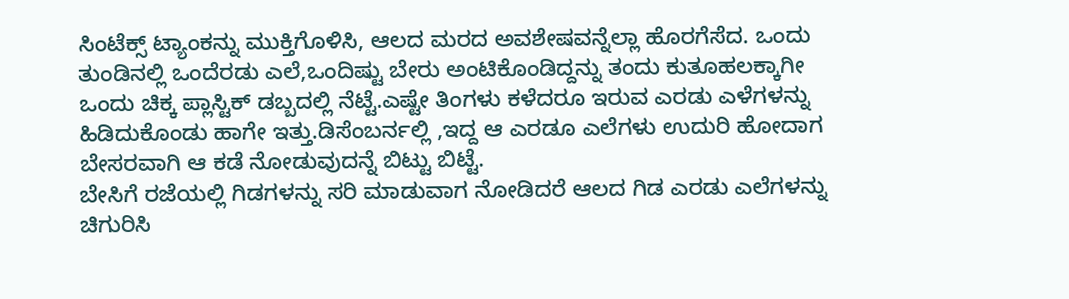ಸಿಂಟೆಕ್ಸ್ ಟ್ಯಾಂಕನ್ನು ಮುಕ್ತಿಗೊಳಿಸಿ, ಆಲದ ಮರದ ಅವಶೇಷವನ್ನೆಲ್ಲಾ ಹೊರಗೆಸೆದ. ಒಂದು ತುಂಡಿನಲ್ಲಿ ಒಂದೆರಡು ಎಲೆ,ಒಂದಿಷ್ಟು ಬೇರು ಅಂಟಿಕೊಂಡಿದ್ದನ್ನು ತಂದು ಕುತೂಹಲಕ್ಕಾಗೀ ಒಂದು ಚಿಕ್ಕ ಪ್ಲಾಸ್ಟಿಕ್ ಡಬ್ಬದಲ್ಲಿ ನೆಟ್ಟೆ.ಎಷ್ಟೇ ತಿಂಗಳು ಕಳೆದರೂ ಇರುವ ಎರಡು ಎಳೆಗಳನ್ನು ಹಿಡಿದುಕೊಂಡು ಹಾಗೇ ಇತ್ತು.ಡಿಸೆಂಬರ್ನಲ್ಲಿ ,ಇದ್ದ ಆ ಎರಡೂ ಎಲೆಗಳು ಉದುರಿ ಹೋದಾಗ ಬೇಸರವಾಗಿ ಆ ಕಡೆ ನೋಡುವುದನ್ನೆ ಬಿಟ್ಟು ಬಿಟ್ಟೆ.
ಬೇಸಿಗೆ ರಜೆಯಲ್ಲಿ ಗಿಡಗಳನ್ನು ಸರಿ ಮಾಡುವಾಗ ನೋಡಿದರೆ ಆಲದ ಗಿಡ ಎರಡು ಎಲೆಗಳನ್ನು ಚಿಗುರಿಸಿ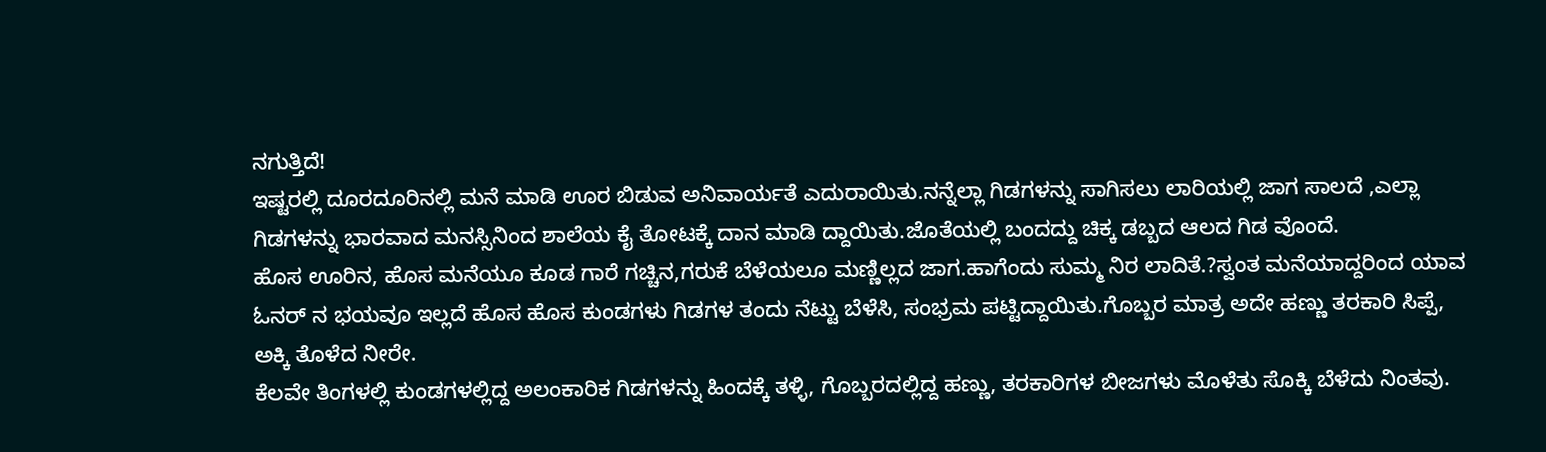ನಗುತ್ತಿದೆ!
ಇಷ್ಟರಲ್ಲಿ ದೂರದೂರಿನಲ್ಲಿ ಮನೆ ಮಾಡಿ ಊರ ಬಿಡುವ ಅನಿವಾರ್ಯತೆ ಎದುರಾಯಿತು.ನನ್ನೆಲ್ಲಾ ಗಿಡಗಳನ್ನು ಸಾಗಿಸಲು ಲಾರಿಯಲ್ಲಿ ಜಾಗ ಸಾಲದೆ ,ಎಲ್ಲಾ ಗಿಡಗಳನ್ನು ಭಾರವಾದ ಮನಸ್ಸಿನಿಂದ ಶಾಲೆಯ ಕೈ ತೋಟಕ್ಕೆ ದಾನ ಮಾಡಿ ದ್ದಾಯಿತು.ಜೊತೆಯಲ್ಲಿ ಬಂದದ್ದು ಚಿಕ್ಕ ಡಬ್ಬದ ಆಲದ ಗಿಡ ವೊಂದೆ.
ಹೊಸ ಊರಿನ, ಹೊಸ ಮನೆಯೂ ಕೂಡ ಗಾರೆ ಗಚ್ಚಿನ,ಗರುಕೆ ಬೆಳೆಯಲೂ ಮಣ್ಣಿಲ್ಲದ ಜಾಗ.ಹಾಗೆಂದು ಸುಮ್ಮ ನಿರ ಲಾದಿತೆ.?ಸ್ವಂತ ಮನೆಯಾದ್ದರಿಂದ ಯಾವ ಓನರ್ ನ ಭಯವೂ ಇಲ್ಲದೆ ಹೊಸ ಹೊಸ ಕುಂಡಗಳು ಗಿಡಗಳ ತಂದು ನೆಟ್ಟು ಬೆಳೆಸಿ, ಸಂಭ್ರಮ ಪಟ್ಟಿದ್ದಾಯಿತು.ಗೊಬ್ಬರ ಮಾತ್ರ ಅದೇ ಹಣ್ಣು ತರಕಾರಿ ಸಿಪ್ಪೆ, ಅಕ್ಕಿ ತೊಳೆದ ನೀರೇ.
ಕೆಲವೇ ತಿಂಗಳಲ್ಲಿ ಕುಂಡಗಳಲ್ಲಿದ್ದ ಅಲಂಕಾರಿಕ ಗಿಡಗಳನ್ನು ಹಿಂದಕ್ಕೆ ತಳ್ಳಿ, ಗೊಬ್ಬರದಲ್ಲಿದ್ದ ಹಣ್ಣು, ತರಕಾರಿಗಳ ಬೀಜಗಳು ಮೊಳೆತು ಸೊಕ್ಕಿ ಬೆಳೆದು ನಿಂತವು.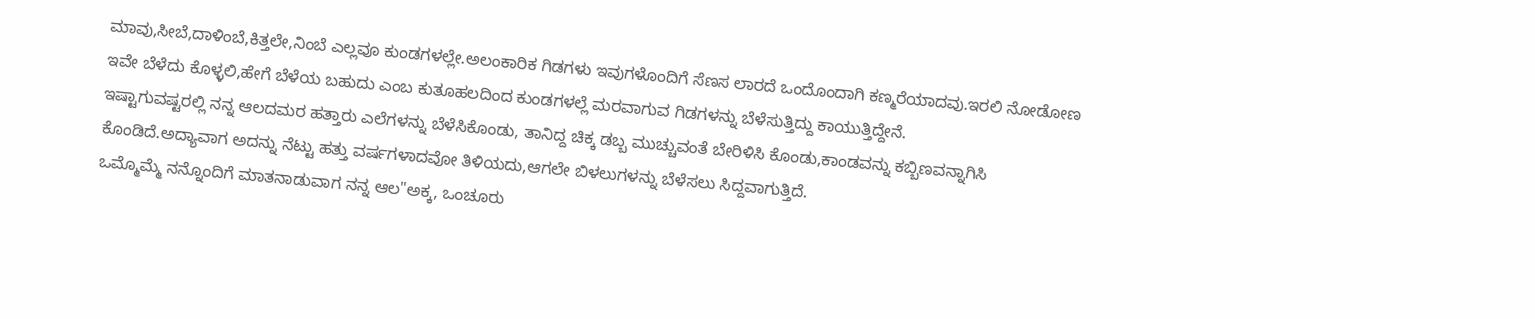ಮಾವು,ಸೀಬೆ,ದಾಳಿಂಬೆ,ಕಿತ್ತಲೇ,ನಿಂಬೆ ಎಲ್ಲವೂ ಕುಂಡಗಳಲ್ಲೇ.ಅಲಂಕಾರಿಕ ಗಿಡಗಳು ಇವುಗಳೊಂದಿಗೆ ಸೆಣಸ ಲಾರದೆ ಒಂದೊಂದಾಗಿ ಕಣ್ಮರೆಯಾದವು.ಇರಲಿ ನೋಡೋಣ ಇವೇ ಬೆಳೆದು ಕೊಳ್ಳಲಿ,ಹೇಗೆ ಬೆಳೆಯ ಬಹುದು ಎಂಬ ಕುತೂಹಲದಿಂದ ಕುಂಡಗಳಲ್ಲೆ ಮರವಾಗುವ ಗಿಡಗಳನ್ನು ಬೆಳೆಸುತ್ತಿದ್ದು ಕಾಯುತ್ತಿದ್ದೇನೆ.
ಇಷ್ಟಾಗುವಷ್ಟರಲ್ಲಿ ನನ್ನ ಆಲದಮರ ಹತ್ತಾರು ಎಲೆಗಳನ್ನು ಬೆಳೆಸಿಕೊಂಡು, ತಾನಿದ್ದ ಚಿಕ್ಕ ಡಬ್ಬ ಮುಚ್ಚುವಂತೆ ಬೇರಿಳಿಸಿ ಕೊಂಡು,ಕಾಂಡವನ್ನು ಕಬ್ಬಿಣವನ್ನಾಗಿಸಿ ಕೊಂಡಿದೆ.ಅದ್ಯಾವಾಗ ಅದನ್ನು ನೆಟ್ಟು ಹತ್ತು ವರ್ಷಗಳಾದವೋ ತಿಳಿಯದು,ಆಗಲೇ ಬಿಳಲುಗಳನ್ನು ಬೆಳೆಸಲು ಸಿದ್ದವಾಗುತ್ತಿದೆ.
ಒಮ್ಮೊಮ್ಮೆ ನನ್ನೊಂದಿಗೆ ಮಾತನಾಡುವಾಗ ನನ್ನ ಆಲ"ಅಕ್ಕ, ಒಂಚೂರು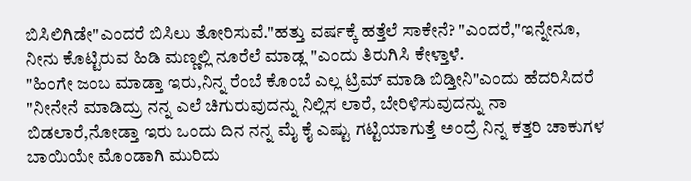ಬಿಸಿಲಿಗಿಡೇ"ಎಂದರೆ ಬಿಸಿಲು ತೋರಿಸುವೆ."ಹತ್ತು ವರ್ಷಕ್ಕೆ ಹತ್ತೆಲೆ ಸಾಕೇನೆ? "ಎಂದರೆ,"ಇನ್ನೇನೂ, ನೀನು ಕೊಟ್ಟಿರುವ ಹಿಡಿ ಮಣ್ಣಲ್ಲಿ ನೂರೆಲೆ ಮಾಡ್ಲ "ಎಂದು ತಿರುಗಿಸಿ ಕೇಳ್ತಾಳೆ.
"ಹಿಂಗೇ ಜಂಬ ಮಾಡ್ತಾ ಇರು,ನಿನ್ನ ರೆಂಬೆ ಕೊಂಬೆ ಎಲ್ಲ ಟ್ರಿಮ್ ಮಾಡಿ ಬಿಡ್ತೀನಿ"ಎಂದು ಹೆದರಿಸಿದರೆ "ನೀನೇನೆ ಮಾಡಿದ್ರು ನನ್ನ ಎಲೆ ಚಿಗುರುವುದನ್ನು ನಿಲ್ಲಿಸ ಲಾರೆ, ಬೇರಿಳಿಸುವುದನ್ನು ನಾ ಬಿಡಲಾರೆ,ನೋಡ್ತಾ ಇರು ಒಂದು ದಿನ ನನ್ನ ಮೈ ಕೈ ಎಷ್ಟು ಗಟ್ಟಿಯಾಗುತ್ತೆ ಅಂದ್ರೆ ನಿನ್ನ ಕತ್ತರಿ ಚಾಕುಗಳ ಬಾಯಿಯೇ ಮೊಂಡಾಗಿ ಮುರಿದು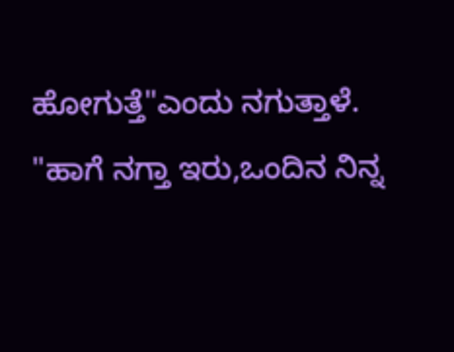ಹೋಗುತ್ತೆ"ಎಂದು ನಗುತ್ತಾಳೆ.
"ಹಾಗೆ ನಗ್ತಾ ಇರು,ಒಂದಿನ ನಿನ್ನ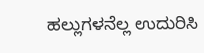ಹಲ್ಲುಗಳನೆಲ್ಲ ಉದುರಿಸಿ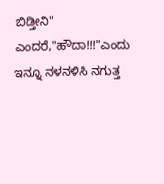ಬಿಡ್ತೀನಿ" ಎಂದರೆ,"ಹೌದಾ!!!"ಎಂದು ಇನ್ನೂ ನಳನಳಿಸಿ ನಗುತ್ತ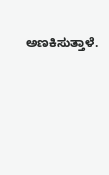ಅಣಕಿಸುತ್ತಾಳೆ.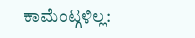ಕಾಮೆಂಟ್ಗಳಿಲ್ಲ: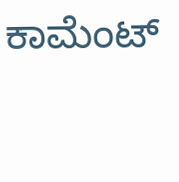ಕಾಮೆಂಟ್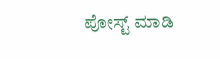ಪೋಸ್ಟ್ ಮಾಡಿ